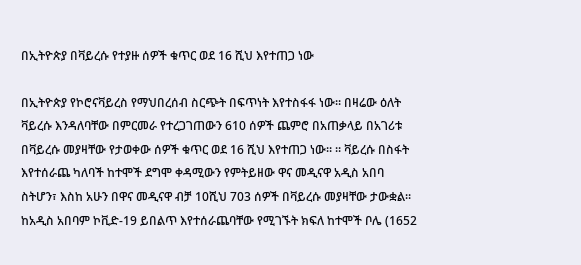በኢትዮጵያ በቫይረሱ የተያዙ ሰዎች ቁጥር ወደ 16 ሺህ እየተጠጋ ነው

በኢትዮጵያ የኮሮናቫይረስ የማህበረሰብ ስርጭት በፍጥነት እየተስፋፋ ነው። በዛሬው ዕለት ቫይረሱ እንዳለባቸው በምርመራ የተረጋገጠውን 610 ሰዎች ጨምሮ በአጠቃላይ በአገሪቱ በቫይረሱ መያዛቸው የታወቀው ሰዎች ቁጥር ወደ 16 ሺህ እየተጠጋ ነው። ። ቫይረሱ በስፋት እየተሰራጨ ካለባች ከተሞች ደግሞ ቀዳሚውን የምትይዘው ዋና መዲናዋ አዲስ አበባ ስትሆን፣ እስከ አሁን በዋና መዲናዋ ብቻ 10ሺህ 703 ሰዎች በቫይረሱ መያዛቸው ታውቋል። ከአዲስ አበባም ኮቪድ-19 ይበልጥ እየተሰራጨባቸው የሚገኙት ክፍለ ከተሞች ቦሌ (1652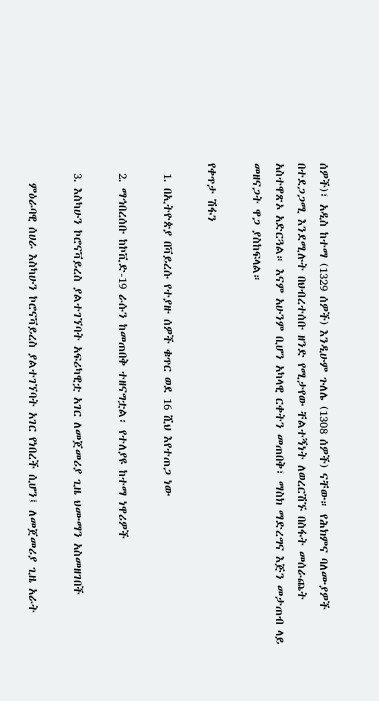ሰዎች)፣ አዲስ ከተማ (1329 ሰዎች) እንዲሁም ጉለሌ (1308 ሰዎች) ናቸው። የሕክምና ባለሙያዎች በተደጋጋሚ እንደሚሉት በህብረተሰቡ ዘንድ የሚታየው ቸልተኝነት ለወረርሽኙ በስፋት መሰራጨት አስተዋጽኦ አድርጓል። እናም አሁንም ቢሆን አካላዊ ርቀትን መጠበቅ፣ ማስክ ማድረግና እጅን መታጠብ ላይ መዘናጋት ዋጋ ያስከፍላል።

የቀጥታ ሽፋን

  1. በኢትዮጵያ በቫይረሱ የተያዙ ሰዎች ቁጥር ወደ 16 ሺህ እየተጠጋ ነው

  2. ማኅበረሰቡ ከኮቪድ-19 ራሱን ከመጠበቅ ተዘናግቷል፡ የተለያዩ ከተማ ነዋሪዎች

  3. እስካሁን ኮሮናቫይረስ ያልተገኘባት አፍሪካዊቷ አገር ለመጀመሪያ ጊዜ ህሙማን አስመዘገበች

    ምዕራባዊ ሰሀራ እስካሁን ኮሮናቫይረስ ያልተገኘባት አገር የነበረች ሲሆን፤ ለመጀመሪያ ጊዜ አራት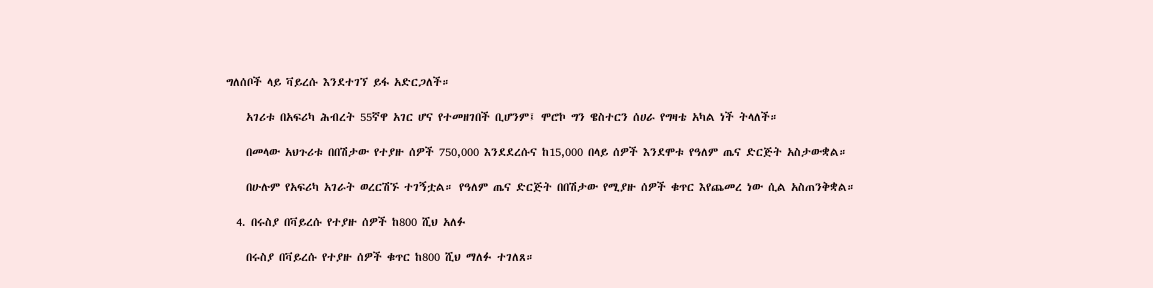ግለሰቦች ላይ ቫይረሱ እንደተገኘ ይፋ አድርጋለች።

    አገሪቱ በአፍሪካ ሕብረት 55ኛዋ አገር ሆና የተመዘገበች ቢሆንም፤ ሞሮኮ ግን ዌስተርን ሰሀራ የግዛቴ አካል ነች ትላለች።

    በመላው አህጉሪቱ በበሽታው የተያዙ ሰዎች 750,000 እንደደረሱና ከ15,000 በላይ ሰዎች እንደሞቱ የዓለም ጤና ድርጅት አስታውቋል።

    በሁሉም የአፍሪካ አገራት ወረርሽኙ ተገኝቷል። የዓለም ጤና ድርጅት በበሽታው የሚያዙ ሰዎች ቁጥር እየጨመረ ነው ሲል አስጠንቅቋል።

  4. በሩስያ በቫይረሱ የተያዙ ሰዎች ከ800 ሺህ አለፉ

    በሩስያ በቫይረሱ የተያዙ ሰዎች ቁጥር ከ800 ሺህ ማለፉ ተገለጸ።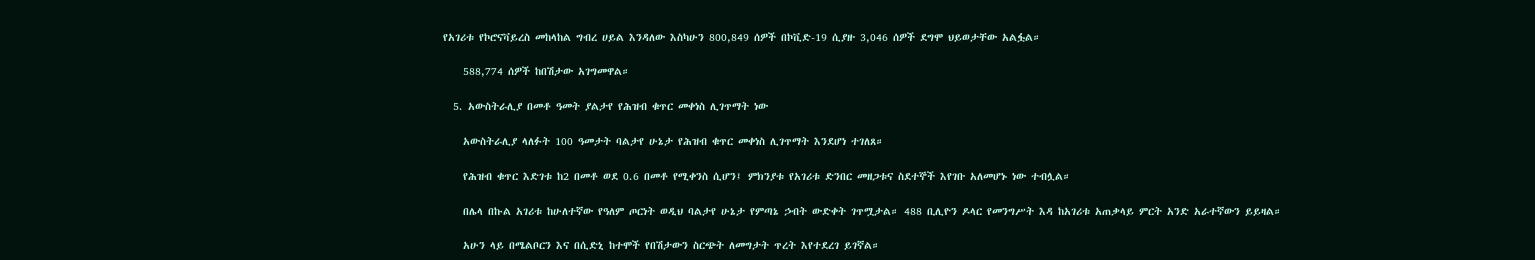የአገሪቱ የኮሮናቫይረስ መከላከል ግብረ ሀይል እንዳለው እስካሁን 800,849 ሰዎች በኮቪድ-19 ሲያዙ 3,046 ሰዎች ደግሞ ህይወታቸው አልፏል።

    588,774 ሰዎች ከበሽታው አገግመዋል።

  5. አውስትራሊያ በመቶ ዓመት ያልታየ የሕዝብ ቁጥር መቀነስ ሊገጥማት ነው

    አውስትራሊያ ላለፉት 100 ዓመታት ባልታየ ሁኔታ የሕዝብ ቁጥር መቀነስ ሊገጥማት እንደሆነ ተገለጸ።

    የሕዝብ ቁጥር እድገቱ ከ2 በመቶ ወደ 0.6 በመቶ የሚቀንስ ሲሆን፤ ምክንያቱ የአገሪቱ ድንበር መዘጋቱና ስደተኞች እየገቡ አለመሆኑ ነው ተብሏል።

    በሌላ በኩል አገሪቱ ከሁለተኛው የዓለም ጦርነት ወዲህ ባልታየ ሁኔታ የምጣኔ ኃብት ውድቀት ገጥሟታል። 488 ቢሊዮን ዶላር የመንግሥት እዳ ከአገሪቱ አጠቃላይ ምርት አንድ አራተኛውን ይይዛል።

    አሁን ላይ በሜልቦርን እና በሲድኒ ከተሞች የበሽታውን ስርጭት ለመግታት ጥረት እየተደረገ ይገኛል።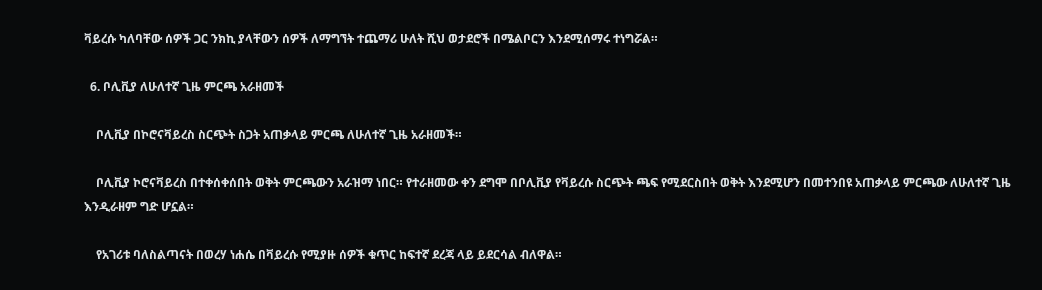ቫይረሱ ካለባቸው ሰዎች ጋር ንክኪ ያላቸውን ሰዎች ለማግኘት ተጨማሪ ሁለት ሺህ ወታደሮች በሜልቦርን እንደሚሰማሩ ተነግሯል።

  6. ቦሊቪያ ለሁለተኛ ጊዜ ምርጫ አራዘመች

    ቦሊቪያ በኮሮናቫይረስ ስርጭት ስጋት አጠቃላይ ምርጫ ለሁለተኛ ጊዜ አራዘመች።

    ቦሊቪያ ኮሮናቫይረስ በተቀሰቀሰበት ወቅት ምርጫውን አራዝማ ነበር። የተራዘመው ቀን ደግሞ በቦሊቪያ የቫይረሱ ስርጭት ጫፍ የሚደርስበት ወቅት እንደሚሆን በመተንበዩ አጠቃላይ ምርጫው ለሁለተኛ ጊዜ እንዲራዘም ግድ ሆኗል።

    የአገሪቱ ባለስልጣናት በወረሃ ነሐሴ በቫይረሱ የሚያዙ ሰዎች ቁጥር ከፍተኛ ደረጃ ላይ ይደርሳል ብለዋል።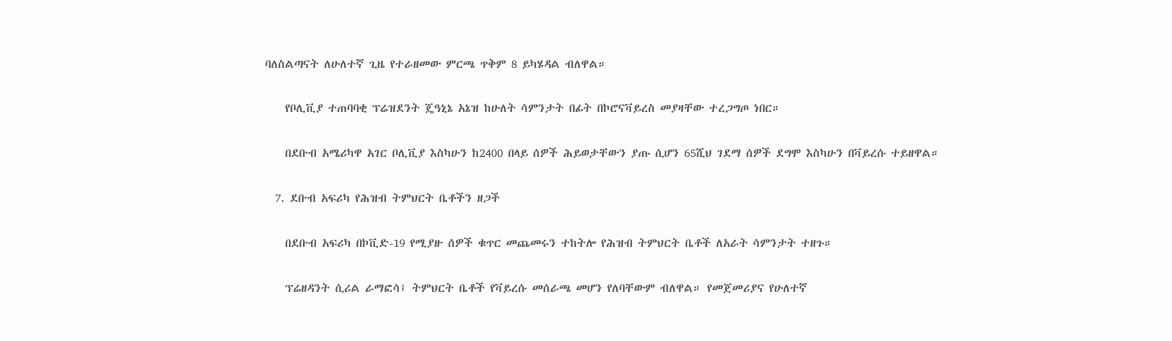ባለስልጣናት ለሁለተኛ ጊዜ የተራዘመው ምርጫ ጥቅም 8 ይካሄዳል ብለዋል።

    የቦሊቪያ ተጠባባቂ ፕሬዝደንት ጄዓኒኔ አኔዝ ከሁለት ሳምንታት በፊት በኮሮናቫይረስ መያዛቸው ተረጋግጦ ነበር።

    በደቡብ አሜሪካዋ አገር ቦሊቪያ እስካሁን ከ2400 በላይ ሰዎች ሕይወታቸውን ያጡ ሲሆን 65ሺህ ገደማ ሰዎች ደግሞ እስካሁን በቫይረሱ ተይዘዋል።

  7. ደቡብ አፍሪካ የሕዝብ ትምህርት ቤቶችን ዘጋች

    በደቡብ አፍሪካ በኮቪድ-19 የሚያዙ ሰዎች ቁጥር መጨመሩን ተከትሎ የሕዝብ ትምህርት ቤቶች ለአራት ሳምንታት ተዘጉ።

    ፕሬዘዳንት ሲሪል ራማፎሳ፤ ትምህርት ቤቶች የቫይረሱ መሰራጫ መሆን የለባቸውም ብለዋል። የመጀመሪያና የሁለተኛ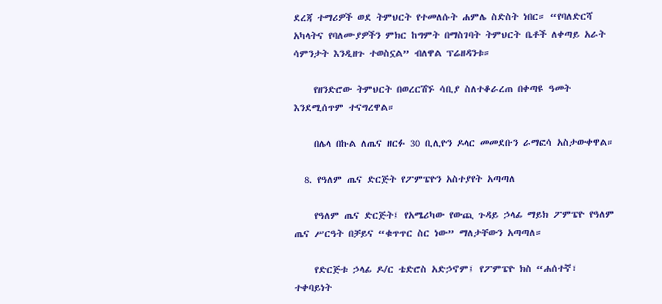ደረጃ ተማሪዎች ወደ ትምህርት የተመለሱት ሐምሌ ስድስት ነበር። “የባለድርሻ አካላትና የባለሙያዎችን ምክር ከግምት በማስገባት ትምህርት ቤቶች ለቀጣይ አራት ሳምንታት እንዲዘጉ ተወስኗል” ብለዋል ፕሬዘዳንቱ።

    የዘንድሮው ትምህርት በወረርሽኙ ሳቢያ ስለተቆራረጠ በቀጣዩ ዓመት እንደሚሰጥም ተናግረዋል።

    በሌላ በኩል ለጤና ዘርፉ 30 ቢሊዮን ዶላር መመደቡን ራማፎሳ አስታውቀዋል።

  8. የዓለም ጤና ድርጅት የፖምፔዮን አስተያየት አጣጣለ

    የዓለም ጤና ድርጅት፤ የአሜሪካው የውጪ ጉዳይ ኃላፊ ማይክ ፖምፔዮ የዓለም ጤና ሥርዓት በቻይና “ቁጥጥር ስር ነው” ማለታቸውን አጣጣለ።

    የድርጅቱ ኃላፊ ዶ/ር ቴድሮስ አድኃኖም፤ የፖምፔዮ ክስ “ሐሰተኛ፣ ተቀባይነት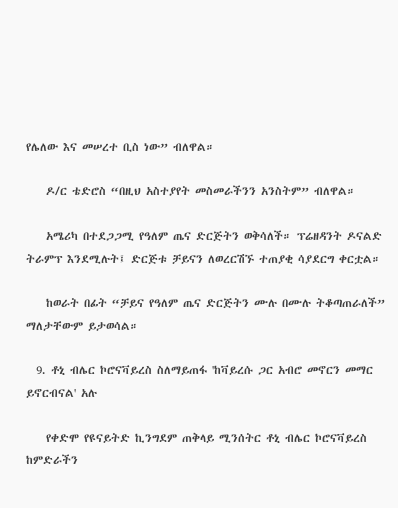የሌለው እና መሠረተ ቢስ ነው” ብለዋል።

    ዶ/ር ቴድሮስ “በዚህ አስተያየት መስመራችንን አንስትም” ብለዋል።

    አሜሪካ በተደጋጋሚ የዓለም ጤና ድርጅትን ወቅሳለች። ፕሬዘዳንት ዶናልድ ትራምፕ እንደሚሉት፤ ድርጅቱ ቻይናን ለወረርሽኙ ተጠያቂ ሳያደርግ ቀርቷል።

    ከወራት በፊት “ቻይና የዓለም ጤና ድርጅትን ሙሉ በሙሉ ትቆጣጠራለች” ማለታቸውም ይታወሳል።

  9. ቶኒ ብሌር ኮሮናቫይረስ ስለማይጠፋ 'ከቫይረሱ ጋር አብሮ መኖርን መማር ይኖርብናል' አሉ

    የቀድሞ የዩናይትድ ኪንግደም ጠቅላይ ሚንሰትር ቶኒ ብሌር ኮሮናቫይረስ ከምድራችን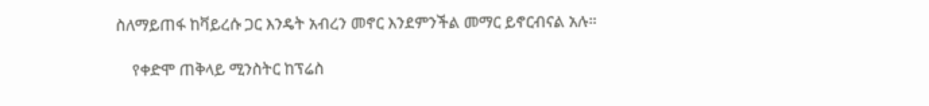ስለማይጠፋ ከቫይረሱ ጋር እንዴት አብረን መኖር እንደምንችል መማር ይኖርብናል አሉ።

    የቀድሞ ጠቅላይ ሚንስትር ከፕሬስ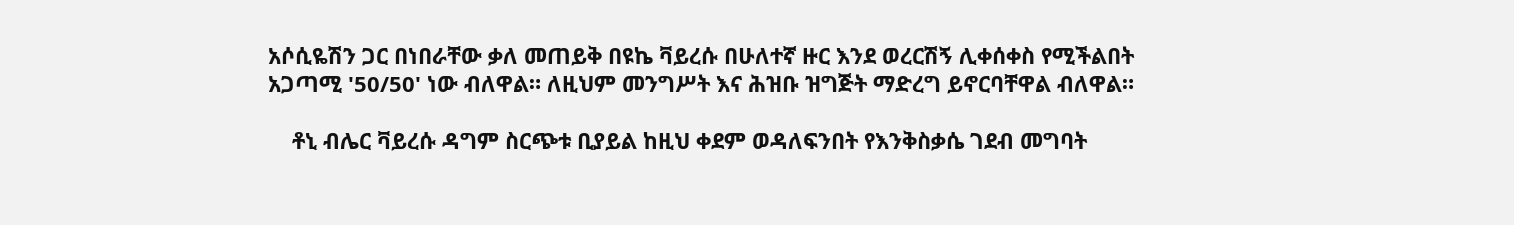አሶሲዬሽን ጋር በነበራቸው ቃለ መጠይቅ በዩኬ ቫይረሱ በሁለተኛ ዙር እንደ ወረርሽኝ ሊቀሰቀስ የሚችልበት አጋጣሚ '50/50' ነው ብለዋል። ለዚህም መንግሥት እና ሕዝቡ ዝግጅት ማድረግ ይኖርባቸዋል ብለዋል።

    ቶኒ ብሌር ቫይረሱ ዳግም ስርጭቱ ቢያይል ከዚህ ቀደም ወዳለፍንበት የእንቅስቃሴ ገደብ መግባት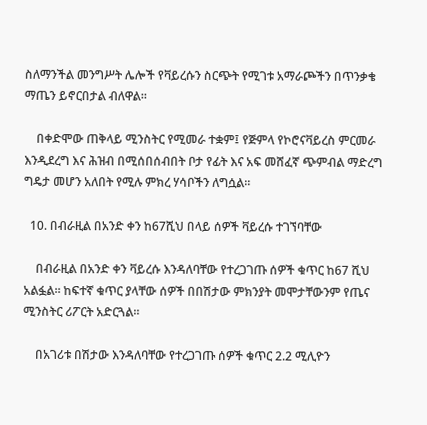ስለማንችል መንግሥት ሌሎች የቫይረሱን ስርጭት የሚገቱ አማራጮችን በጥንቃቄ ማጤን ይኖርበታል ብለዋል።

    በቀድሞው ጠቅላይ ሚንስትር የሚመራ ተቋም፤ የጅምላ የኮሮናቫይረስ ምርመራ እንዲደረግ እና ሕዝብ በሚሰበሰብበት ቦታ የፊት እና አፍ መሸፈኛ ጭምብል ማድረግ ግዴታ መሆን አለበት የሚሉ ምክረ ሃሳቦችን ለግሷል።

  10. በብራዚል በአንድ ቀን ከ67ሺህ በላይ ሰዎች ቫይረሱ ተገኘባቸው

    በብራዚል በአንድ ቀን ቫይረሱ እንዳለባቸው የተረጋገጡ ሰዎች ቁጥር ከ67 ሺህ አልፏል። ከፍተኛ ቁጥር ያላቸው ሰዎች በበሽታው ምክንያት መሞታቸውንም የጤና ሚንስትር ሪፖርት አድርጓል።

    በአገሪቱ በሽታው እንዳለባቸው የተረጋገጡ ሰዎች ቁጥር 2.2 ሚሊዮን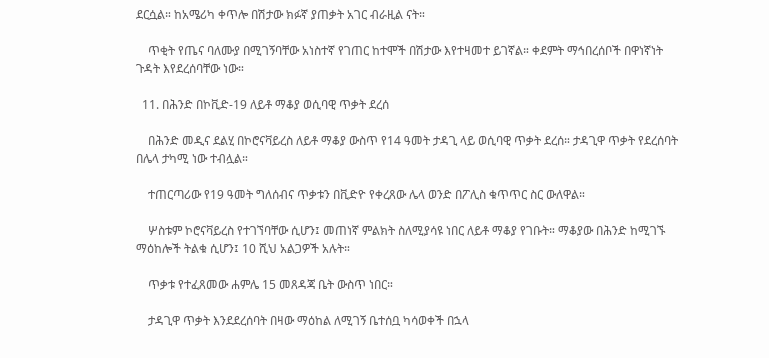ደርሷል። ከአሜሪካ ቀጥሎ በሽታው ክፉኛ ያጠቃት አገር ብራዚል ናት።

    ጥቂት የጤና ባለሙያ በሚገኝባቸው አነስተኛ የገጠር ከተሞች በሽታው እየተዛመተ ይገኛል። ቀደምት ማኅበረሰቦች በዋነኛነት ጉዳት እየደረሰባቸው ነው።

  11. በሕንድ በኮቪድ-19 ለይቶ ማቆያ ወሲባዊ ጥቃት ደረሰ

    በሕንድ መዲና ደልሂ በኮሮናቫይረስ ለይቶ ማቆያ ውስጥ የ14 ዓመት ታዳጊ ላይ ወሲባዊ ጥቃት ደረሰ። ታዳጊዋ ጥቃት የደረሰባት በሌላ ታካሚ ነው ተብሏል።

    ተጠርጣሪው የ19 ዓመት ግለሰብና ጥቃቱን በቪድዮ የቀረጸው ሌላ ወንድ በፖሊስ ቁጥጥር ስር ውለዋል።

    ሦስቱም ኮሮናቫይረስ የተገኘባቸው ሲሆን፤ መጠነኛ ምልክት ስለሚያሳዩ ነበር ለይቶ ማቆያ የገቡት። ማቆያው በሕንድ ከሚገኙ ማዕከሎች ትልቁ ሲሆን፤ 10 ሺህ አልጋዎች አሉት።

    ጥቃቱ የተፈጸመው ሐምሌ 15 መጸዳጃ ቤት ውስጥ ነበር።

    ታዳጊዋ ጥቃት እንደደረሰባት በዛው ማዕከል ለሚገኝ ቤተሰቧ ካሳወቀች በኋላ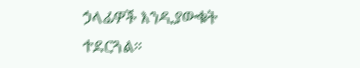ኃላፊዎች እንዲያውቁት ተደርጓል።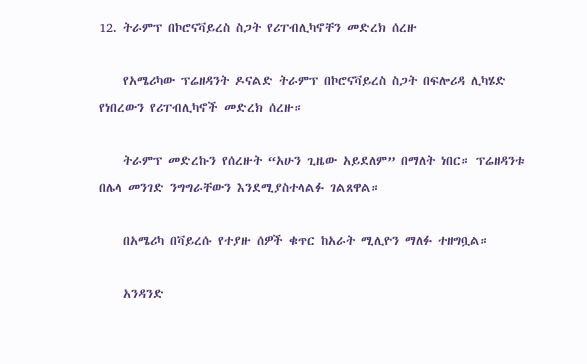12. ትራምፕ በኮሮናቫይረስ ስጋት የሪፐብሊካኖቸን መድረክ ሰረዙ

    የአሜሪካው ፕሬዘዳንት ዶናልድ ትራምፕ በኮሮናቫይረስ ስጋት በፍሎሪዳ ሊካሄድ የነበረውን የሪፐብሊካኖች መድረክ ሰረዙ።

    ትራምፕ መድረኩን የሰረዙት “አሁን ጊዜው አይደለም” በማለት ነበር። ፕሬዘዳንቱ በሌላ መንገድ ንግግራቸውን እንደሚያስተላልፉ ገልጸዋል።

    በአሜሪካ በቫይረሱ የተያዙ ሰዎች ቁጥር ከአራት ሚሊዮን ማለፉ ተዘግቧል።

    አንዳንድ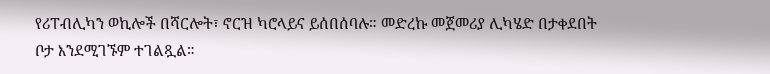የሪፐብሊካን ወኪሎች በሻርሎት፣ ኖርዝ ካሮላይና ይሰበሰባሉ። መድረኩ መጀመሪያ ሊካሄድ በታቀደበት ቦታ እንደሚገኙም ተገልጿል።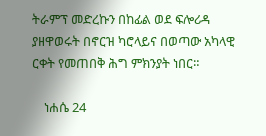ትራምፕ መድረኩን በከፊል ወደ ፍሎሪዳ ያዘዋወሩት በኖርዝ ካሮላይና በወጣው አካላዊ ርቀት የመጠበቅ ሕግ ምክንያት ነበር።

    ነሐሴ 24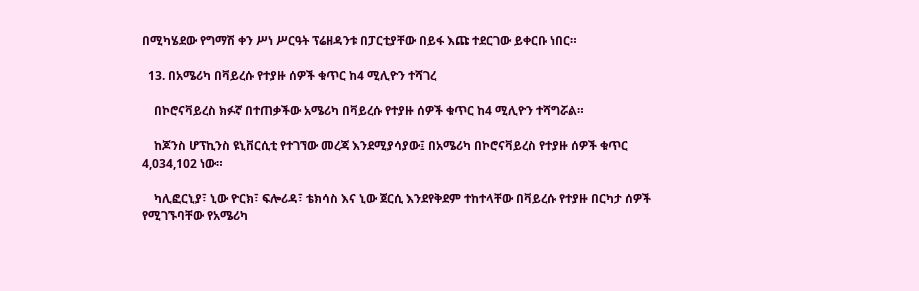በሚካሄደው የግማሽ ቀን ሥነ ሥርዓት ፕሬዘዳንቱ በፓርቲያቸው በይፋ እጩ ተደርገው ይቀርቡ ነበር።

  13. በአሜሪካ በቫይረሱ የተያዙ ሰዎች ቁጥር ከ4 ሚሊዮን ተሻገረ

    በኮሮናቫይረስ ክፉኛ በተጠቃችው አሜሪካ በቫይረሱ የተያዙ ሰዎች ቁጥር ከ4 ሚሊዮን ተሻግሯል።

    ከጆንስ ሆፕኪንስ ዩኒቨርሲቲ የተገኘው መረጃ እንደሚያሳያው፤ በአሜሪካ በኮሮናቫይረስ የተያዙ ሰዎች ቁጥር 4,034,102 ነው።

    ካሊፎርኒያ፣ ኒው ዮርክ፣ ፍሎሪዳ፣ ቴክሳስ እና ኒው ጀርሲ እንደየቅደም ተከተላቸው በቫይረሱ የተያዙ በርካታ ሰዎች የሚገኙባቸው የአሜሪካ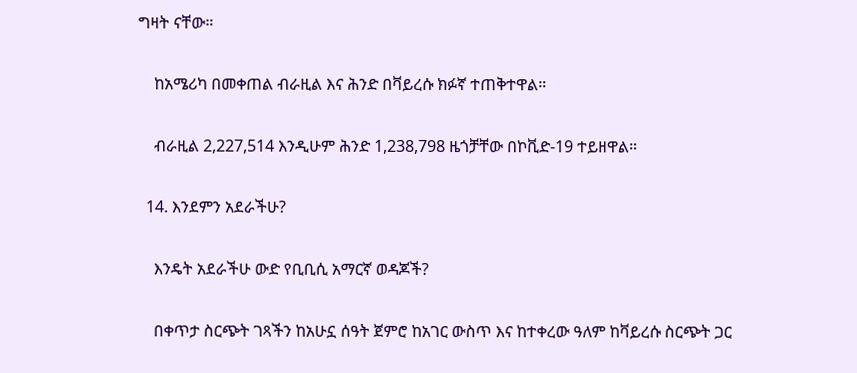ግዛት ናቸው።

    ከአሜሪካ በመቀጠል ብራዚል እና ሕንድ በቫይረሱ ክፉኛ ተጠቅተዋል።

    ብራዚል 2,227,514 እንዲሁም ሕንድ 1,238,798 ዜጎቻቸው በኮቪድ-19 ተይዘዋል።

  14. እንደምን አደራችሁ?

    እንዴት አደራችሁ ውድ የቢቢሲ አማርኛ ወዳጆች?

    በቀጥታ ስርጭት ገጻችን ከአሁኗ ሰዓት ጀምሮ ከአገር ውስጥ እና ከተቀረው ዓለም ከቫይረሱ ስርጭት ጋር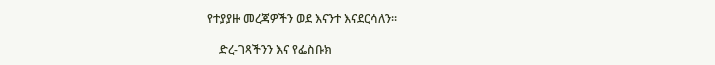የተያያዙ መረጃዎችን ወደ እናንተ እናደርሳለን።

    ድረ-ገጻችንን እና የፌስቡክ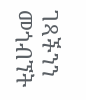ገጻችንን መጎብኘት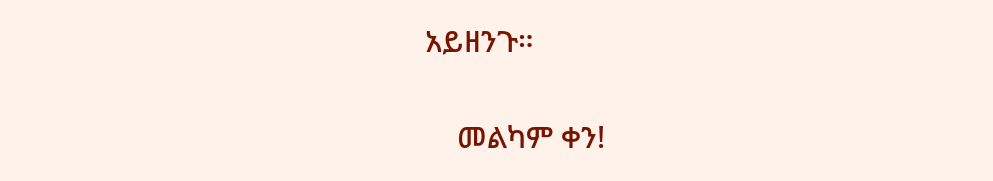አይዘንጉ።

    መልካም ቀን!